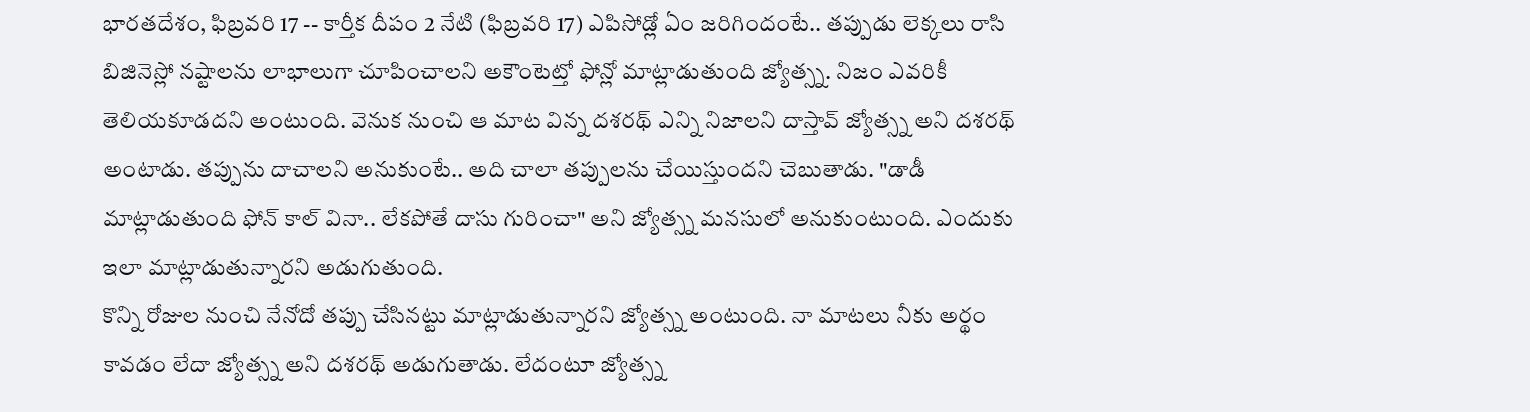భారతదేశం, ఫిబ్రవరి 17 -- కార్తీక దీపం 2 నేటి (ఫిబ్రవరి 17) ఎపిసోడ్లో ఏం జరిగిందంటే.. తప్పుడు లెక్కలు రాసి బిజినెస్లో నష్టాలను లాభాలుగా చూపించాలని అకౌంటెట్తో ఫోన్లో మాట్లాడుతుంది జ్యోత్స్న. నిజం ఎవరికీ తెలియకూడదని అంటుంది. వెనుక నుంచి ఆ మాట విన్న దశరథ్ ఎన్ని నిజాలని దాస్తావ్ జ్యోత్స్న అని దశరథ్ అంటాడు. తప్పును దాచాలని అనుకుంటే.. అది చాలా తప్పులను చేయిస్తుందని చెబుతాడు. "డాడీ మాట్లాడుతుంది ఫోన్ కాల్ వినా.. లేకపోతే దాసు గురించా" అని జ్యోత్స్న మనసులో అనుకుంటుంది. ఎందుకు ఇలా మాట్లాడుతున్నారని అడుగుతుంది.
కొన్ని రోజుల నుంచి నేనోదో తప్పు చేసినట్టు మాట్లాడుతున్నారని జ్యోత్స్న అంటుంది. నా మాటలు నీకు అర్థం కావడం లేదా జ్యోత్స్న అని దశరథ్ అడుగుతాడు. లేదంటూ జ్యోత్స్న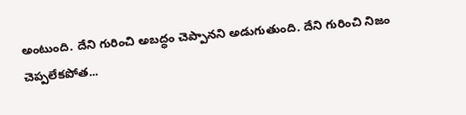అంటుంది. దేని గురించి అబద్ధం చెప్పానని అడుగుతుంది. దేని గురించి నిజం చెప్పలేకపోత...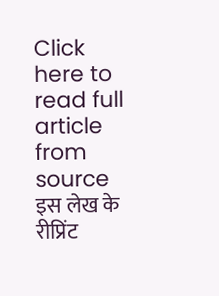Click here to read full article from source
इस लेख के रीप्रिंट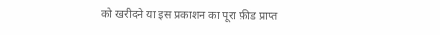को खरीदने या इस प्रकाशन का पूरा फ़ीड प्राप्त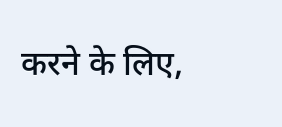करने के लिए,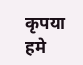कृपया
हमे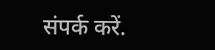संपर्क करें.